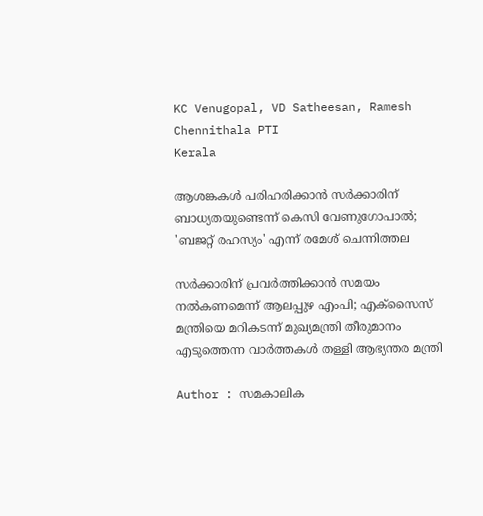KC Venugopal, VD Satheesan, Ramesh Chennithala PTI
Kerala

ആശങ്കകൾ പരിഹരിക്കാൻ സർക്കാരിന് ബാധ്യതയുണ്ടെന്ന് കെസി വേണുഗോപാൽ; 'ബജറ്റ് രഹസ്യം' എന്ന് രമേശ് ചെന്നിത്തല

സർക്കാരിന് പ്രവർത്തിക്കാൻ സമയം നൽകണമെന്ന് ആലപ്പുഴ എംപി; എക്സൈസ് മന്ത്രിയെ മറികടന്ന് മുഖ്യമന്ത്രി തീരുമാനം എടുത്തെന്ന വാർത്തകൾ തള്ളി ആഭ്യന്തര മന്ത്രി

Author : സമകാലിക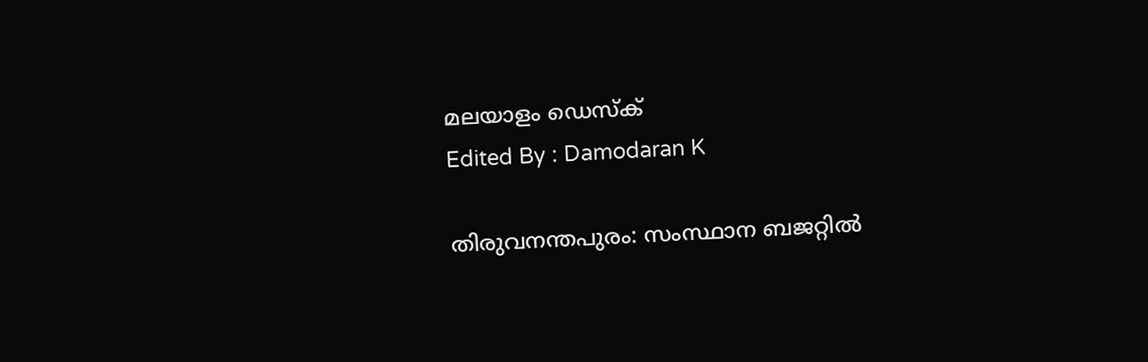മലയാളം ഡെസ്ക്
Edited By : Damodaran K

തിരുവനന്തപുരം: സംസ്ഥാന ബജറ്റിൽ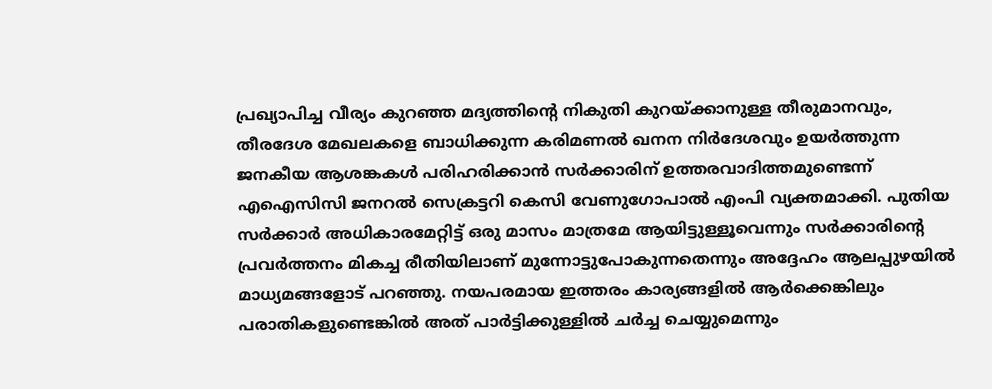പ്രഖ്യാപിച്ച വീര്യം കുറഞ്ഞ മദ്യത്തിന്റെ നികുതി കുറയ്ക്കാനുള്ള തീരുമാനവും, തീരദേശ മേഖലകളെ ബാധിക്കുന്ന കരിമണൽ ഖനന നിർദേശവും ഉയർത്തുന്ന ജനകീയ ആശങ്കകൾ പരിഹരിക്കാൻ സർക്കാരിന് ഉത്തരവാദിത്തമുണ്ടെന്ന് എഐസിസി ജനറൽ സെക്രട്ടറി കെസി വേണുഗോപാൽ എംപി വ്യക്തമാക്കി. പുതിയ സർക്കാർ അധികാരമേറ്റിട്ട് ഒരു മാസം മാത്രമേ ആയിട്ടുള്ളൂവെന്നും സർക്കാരിന്റെ പ്രവർത്തനം മികച്ച രീതിയിലാണ് മുന്നോട്ടുപോകുന്നതെന്നും അദ്ദേഹം ആലപ്പുഴയിൽ മാധ്യമങ്ങളോട് പറഞ്ഞു. നയപരമായ ഇത്തരം കാര്യങ്ങളിൽ ആർക്കെങ്കിലും പരാതികളുണ്ടെങ്കിൽ അത് പാർട്ടിക്കുള്ളിൽ ചർച്ച ചെയ്യുമെന്നും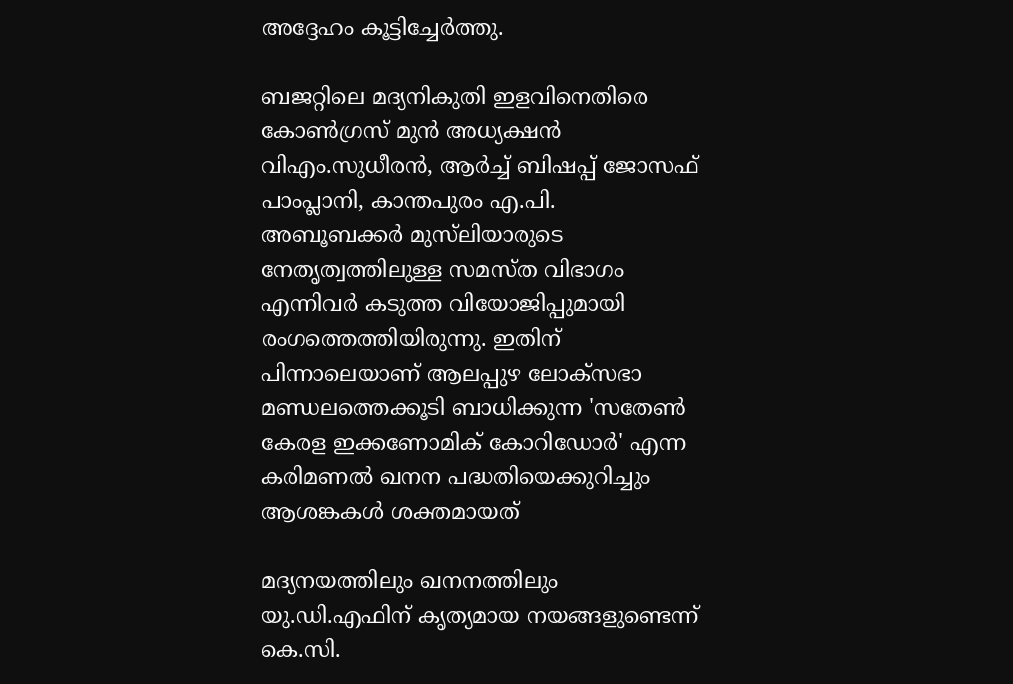അദ്ദേഹം കൂട്ടിച്ചേർത്തു.

ബജറ്റിലെ മദ്യനികുതി ഇളവിനെതിരെ കോൺഗ്രസ് മുൻ അധ്യക്ഷൻ വിഎം.സുധീരൻ, ആർച്ച് ബിഷപ്പ് ജോസഫ് പാംപ്ലാനി, കാന്തപുരം എ.പി. അബൂബക്കർ മുസ്‌ലിയാരുടെ നേതൃത്വത്തിലുള്ള സമസ്ത വിഭാഗം എന്നിവർ കടുത്ത വിയോജിപ്പുമായി രംഗത്തെത്തിയിരുന്നു. ഇതിന് പിന്നാലെയാണ് ആലപ്പുഴ ലോക്‌സഭാ മണ്ഡലത്തെക്കൂടി ബാധിക്കുന്ന 'സതേൺ കേരള ഇക്കണോമിക് കോറിഡോർ' എന്ന കരിമണൽ ഖനന പദ്ധതിയെക്കുറിച്ചും ആശങ്കകൾ ശക്തമായത്

മദ്യനയത്തിലും ഖനനത്തിലും യു.ഡി.എഫിന് കൃത്യമായ നയങ്ങളുണ്ടെന്ന് കെ.സി.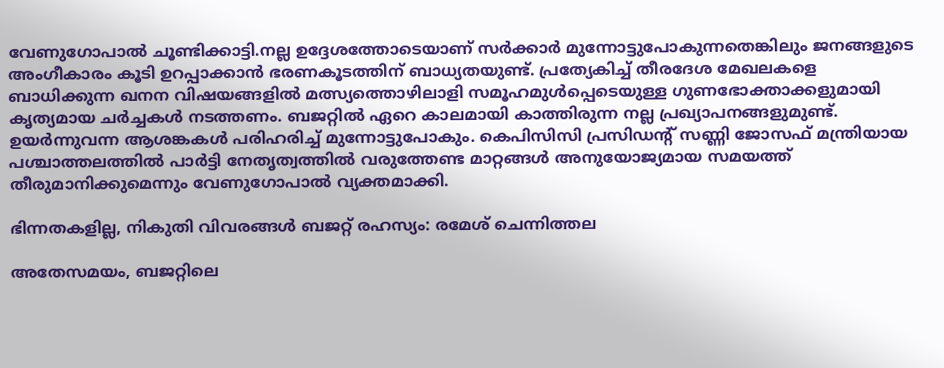വേണുഗോപാൽ ചൂണ്ടിക്കാട്ടി.നല്ല ഉദ്ദേശത്തോടെയാണ് സർക്കാർ മുന്നോട്ടുപോകുന്നതെങ്കിലും ജനങ്ങളുടെ അംഗീകാരം കൂടി ഉറപ്പാക്കാൻ ഭരണകൂടത്തിന് ബാധ്യതയുണ്ട്. പ്രത്യേകിച്ച് തീരദേശ മേഖലകളെ ബാധിക്കുന്ന ഖനന വിഷയങ്ങളിൽ മത്സ്യത്തൊഴിലാളി സമൂഹമുൾപ്പെടെയുള്ള ഗുണഭോക്താക്കളുമായി കൃത്യമായ ചർച്ചകൾ നടത്തണം. ബജറ്റിൽ ഏറെ കാലമായി കാത്തിരുന്ന നല്ല പ്രഖ്യാപനങ്ങളുമുണ്ട്. ഉയർന്നുവന്ന ആശങ്കകൾ പരിഹരിച്ച് മുന്നോട്ടുപോകും. കെപിസിസി പ്രസിഡന്റ് സണ്ണി ജോസഫ് മന്ത്രിയായ പശ്ചാത്തലത്തിൽ പാർട്ടി നേതൃത്വത്തിൽ വരുത്തേണ്ട മാറ്റങ്ങൾ അനുയോജ്യമായ സമയത്ത് തീരുമാനിക്കുമെന്നും വേണുഗോപാൽ വ്യക്തമാക്കി.

ഭിന്നതകളില്ല, നികുതി വിവരങ്ങൾ ബജറ്റ് രഹസ്യം: രമേശ് ചെന്നിത്തല

അതേസമയം, ബജറ്റിലെ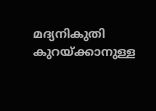മദ്യനികുതി കുറയ്ക്കാനുള്ള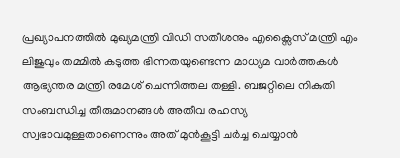പ്രഖ്യാപനത്തിൽ മുഖ്യമന്ത്രി വിഡി സതീശനും എക്സൈസ് മന്ത്രി എം ലിജുവും തമ്മിൽ കടുത്ത ഭിന്നതയുണ്ടെന്ന മാധ്യമ വാർത്തകൾ ആഭ്യന്തര മന്ത്രി രമേശ് ചെന്നിത്തല തള്ളി. ബജറ്റിലെ നികുതി സംബന്ധിച്ച തീരുമാനങ്ങൾ അതീവ രഹസ്യ സ്വഭാവമുള്ളതാണെന്നും അത് മുൻകൂട്ടി ചർച്ച ചെയ്യാൻ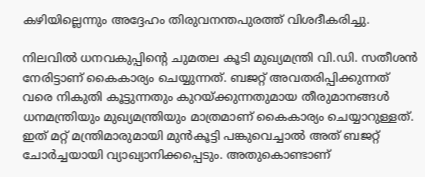കഴിയില്ലെന്നും അദ്ദേഹം തിരുവനന്തപുരത്ത് വിശദീകരിച്ചു.

നിലവിൽ ധനവകുപ്പിന്റെ ചുമതല കൂടി മുഖ്യമന്ത്രി വി.ഡി. സതീശൻ നേരിട്ടാണ് കൈകാര്യം ചെയ്യുന്നത്. ബജറ്റ് അവതരിപ്പിക്കുന്നത് വരെ നികുതി കൂട്ടുന്നതും കുറയ്ക്കുന്നതുമായ തീരുമാനങ്ങൾ ധനമന്ത്രിയും മുഖ്യമന്ത്രിയും മാത്രമാണ് കൈകാര്യം ചെയ്യാറുള്ളത്. ഇത് മറ്റ് മന്ത്രിമാരുമായി മുൻകൂട്ടി പങ്കുവെച്ചാൽ അത് ബജറ്റ് ചോർച്ചയായി വ്യാഖ്യാനിക്കപ്പെടും. അതുകൊണ്ടാണ്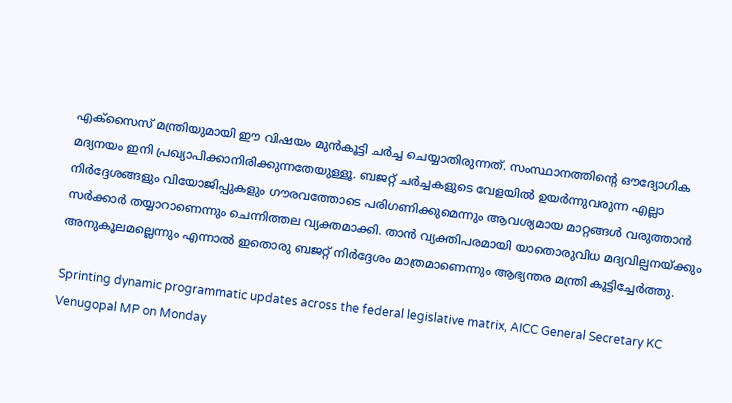എക്സൈസ് മന്ത്രിയുമായി ഈ വിഷയം മുൻകൂട്ടി ചർച്ച ചെയ്യാതിരുന്നത്. സംസ്ഥാനത്തിന്റെ ഔദ്യോഗിക മദ്യനയം ഇനി പ്രഖ്യാപിക്കാനിരിക്കുന്നതേയുള്ളൂ. ബജറ്റ് ചർച്ചകളുടെ വേളയിൽ ഉയർന്നുവരുന്ന എല്ലാ നിർദ്ദേശങ്ങളും വിയോജിപ്പുകളും ഗൗരവത്തോടെ പരിഗണിക്കുമെന്നും ആവശ്യമായ മാറ്റങ്ങൾ വരുത്താൻ സർക്കാർ തയ്യാറാണെന്നും ചെന്നിത്തല വ്യക്തമാക്കി. താൻ വ്യക്തിപരമായി യാതൊരുവിധ മദ്യവില്പനയ്ക്കും അനുകൂലമല്ലെന്നും എന്നാൽ ഇതൊരു ബജറ്റ് നിർദ്ദേശം മാത്രമാണെന്നും ആഭ്യന്തര മന്ത്രി കൂട്ടിച്ചേർത്തു.

Sprinting dynamic programmatic updates across the federal legislative matrix, AICC General Secretary KC Venugopal MP on Monday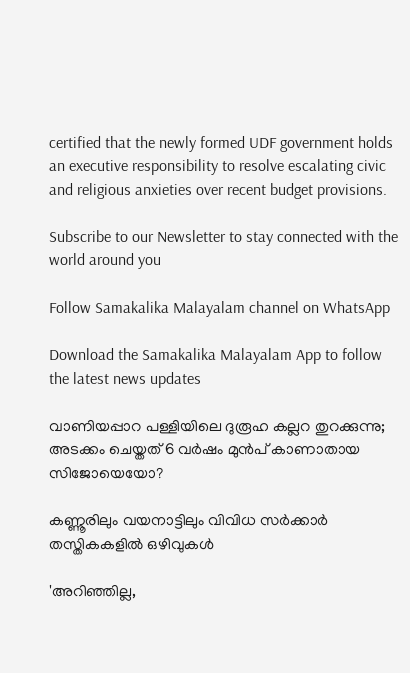certified that the newly formed UDF government holds an executive responsibility to resolve escalating civic and religious anxieties over recent budget provisions.

Subscribe to our Newsletter to stay connected with the world around you

Follow Samakalika Malayalam channel on WhatsApp

Download the Samakalika Malayalam App to follow the latest news updates

വാണിയപ്പാറ പള്ളിയിലെ ദുരൂഹ കല്ലറ തുറക്കുന്നു; അടക്കം ചെയ്തത് 6 വർഷം മുൻപ് കാണാതായ സിജോയെയോ?

കണ്ണൂരിലും വയനാട്ടിലും വിവിധ സർക്കാർ തസ്തികകളിൽ ഒഴിവുകൾ

'അറിഞ്ഞില്ല,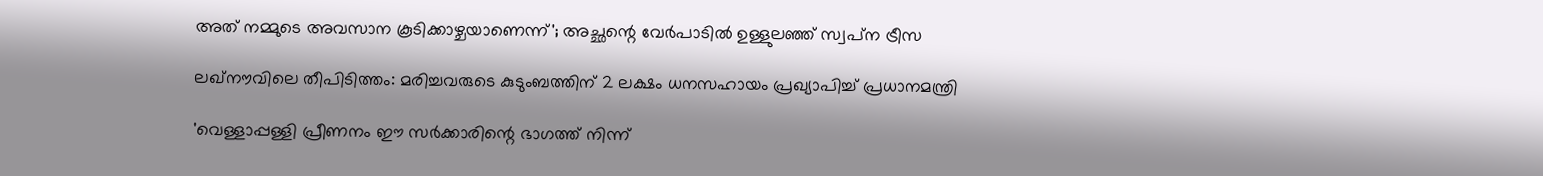അത് നമ്മുടെ അവസാന കൂടിക്കാഴ്ചയാണെന്ന്'; അച്ഛന്റെ വേര്‍പാടില്‍ ഉള്ളുലഞ്ഞ് സ്വപ്‌ന ട്രീസ

ലഖ്‌നൗവിലെ തീപിടിത്തം: മരിച്ചവരുടെ കുടുംബത്തിന് 2 ലക്ഷം ധനസഹായം പ്രഖ്യാപിച്ച് പ്രധാനമന്ത്രി

'വെള്ളാപ്പള്ളി പ്രീണനം ഈ സര്‍ക്കാരിന്റെ ഭാഗത്ത് നിന്ന്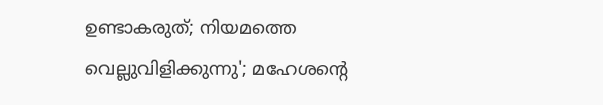ഉണ്ടാകരുത്; നിയമത്തെ വെല്ലുവിളിക്കുന്നു'; മഹേശന്റെ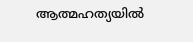ആത്മഹത്യയില്‍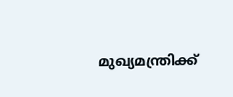മുഖ്യമന്ത്രിക്ക്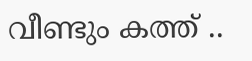വീണ്ടും കത്ത് ..